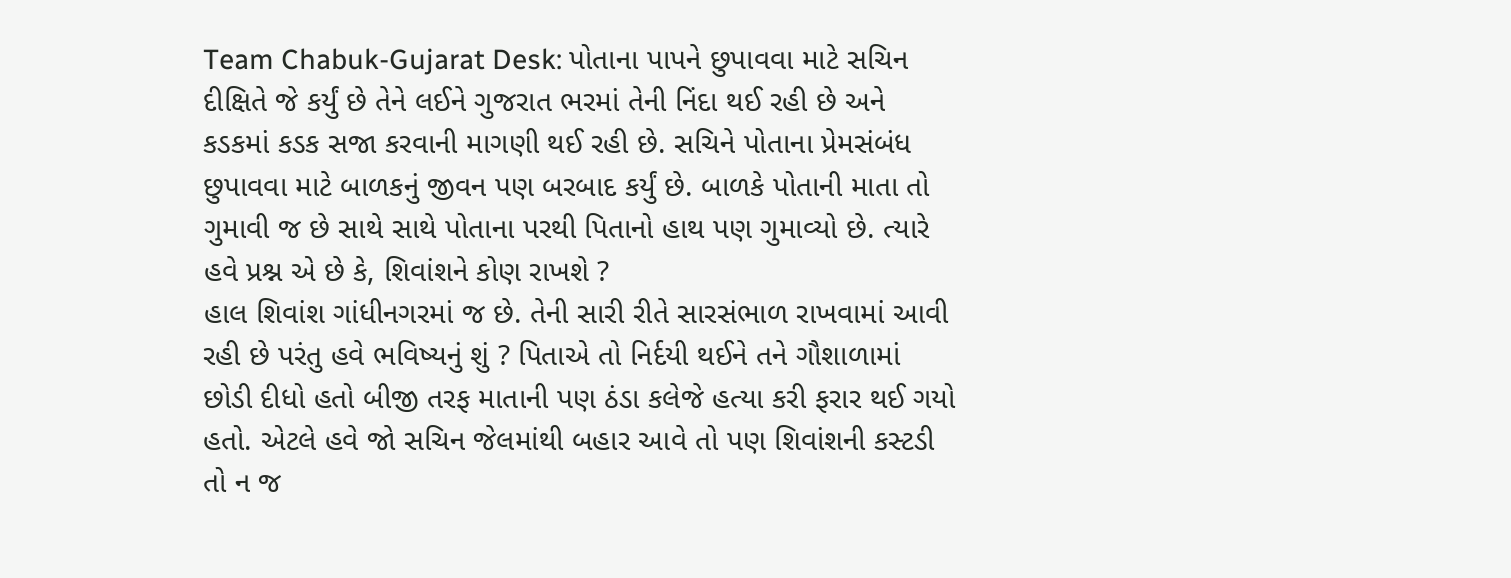Team Chabuk-Gujarat Desk: પોતાના પાપને છુપાવવા માટે સચિન દીક્ષિતે જે કર્યું છે તેને લઈને ગુજરાત ભરમાં તેની નિંદા થઈ રહી છે અને કડકમાં કડક સજા કરવાની માગણી થઈ રહી છે. સચિને પોતાના પ્રેમસંબંધ છુપાવવા માટે બાળકનું જીવન પણ બરબાદ કર્યું છે. બાળકે પોતાની માતા તો ગુમાવી જ છે સાથે સાથે પોતાના પરથી પિતાનો હાથ પણ ગુમાવ્યો છે. ત્યારે હવે પ્રશ્ન એ છે કે, શિવાંશને કોણ રાખશે ?
હાલ શિવાંશ ગાંધીનગરમાં જ છે. તેની સારી રીતે સારસંભાળ રાખવામાં આવી રહી છે પરંતુ હવે ભવિષ્યનું શું ? પિતાએ તો નિર્દયી થઈને તને ગૌશાળામાં છોડી દીધો હતો બીજી તરફ માતાની પણ ઠંડા કલેજે હત્યા કરી ફરાર થઈ ગયો હતો. એટલે હવે જો સચિન જેલમાંથી બહાર આવે તો પણ શિવાંશની કસ્ટડી તો ન જ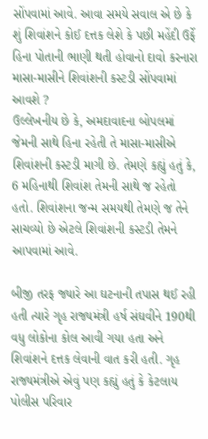સોંપવામાં આવે. આવા સમયે સવાલ એ છે કે શું શિવાંશને કોઈ દત્તક લેશે કે પછી મહેંદી ઉર્ફે હિના પોતાની ભાણી થતી હોવાનો દાવો કરનારા માસા-માસીને શિવાંશની કસ્ટડી સોંપવામાં આવશે ?
ઉલ્લેખનીય છે કે, અમદાવાદના બોપલમાં જેમની સાથે હિના રહેતી તે માસા-માસીએ શિવાંશની કસ્ટડી માગી છે. તેમણે કહ્યું હતું કે, 6 મહિનાથી શિવાંશ તેમની સાથે જ રહેતો હતો. શિવાંશના જન્મ સમયથી તેમણે જ તેને સાચવ્યો છે એટલે શિવાંશની કસ્ટડી તેમને આપવામાં આવે.

બીજી તરફ જ્યારે આ ઘટનાની તપાસ થઈ રહી હતી ત્યારે ગૃહ રાજ્યમંત્રી હર્ષ સંઘવીને 190થી વધુ લોકોના કોલ આવી ગયા હતા અને શિવાંશને દત્તક લેવાની વાત કરી હતી. ગૃહ રાજ્યમંત્રીએ એવું પણ કહ્યું હતું કે કેટલાય પોલીસ પરિવાર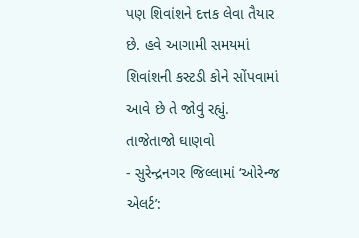પણ શિવાંશને દત્તક લેવા તૈયાર છે. હવે આગામી સમયમાં શિવાંશની કસ્ટડી કોને સોંપવામાં આવે છે તે જોવું રહ્યું.
તાજેતાજો ઘાણવો
- સુરેન્દ્રનગર જિલ્લામાં ‘ઓરેન્જ એલર્ટ’: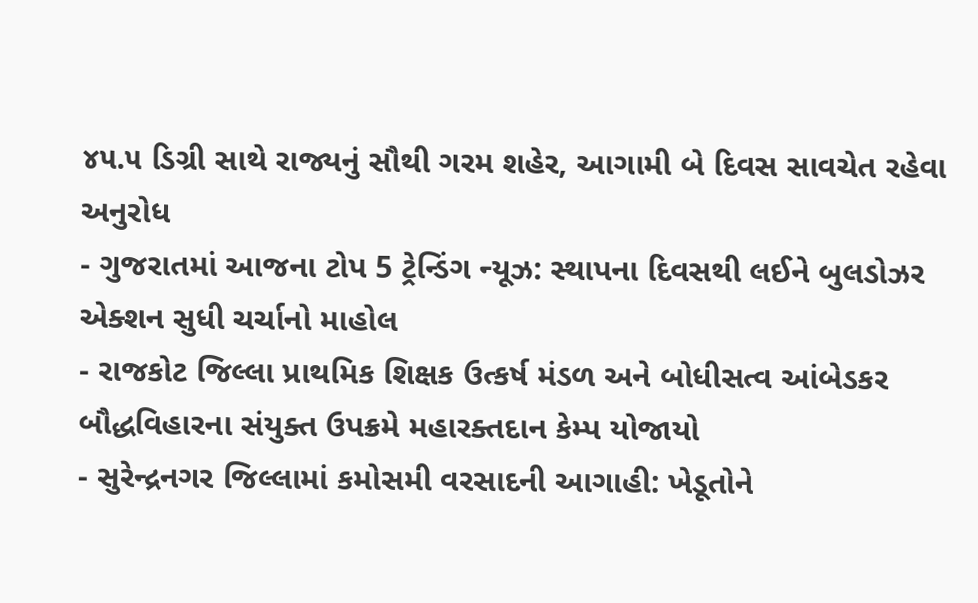૪૫.૫ ડિગ્રી સાથે રાજ્યનું સૌથી ગરમ શહેર, આગામી બે દિવસ સાવચેત રહેવા અનુરોધ
- ગુજરાતમાં આજના ટોપ 5 ટ્રેન્ડિંગ ન્યૂઝ: સ્થાપના દિવસથી લઈને બુલડોઝર એક્શન સુધી ચર્ચાનો માહોલ
- રાજકોટ જિલ્લા પ્રાથમિક શિક્ષક ઉત્કર્ષ મંડળ અને બોધીસત્વ આંબેડકર બૌદ્ધવિહારના સંયુક્ત ઉપક્રમે મહારક્તદાન કેમ્પ યોજાયો
- સુરેન્દ્રનગર જિલ્લામાં કમોસમી વરસાદની આગાહી: ખેડૂતોને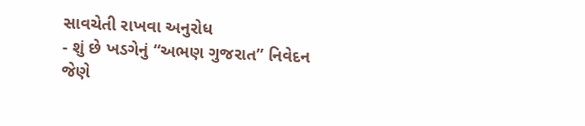સાવચેતી રાખવા અનુરોધ
- શું છે ખડગેનું “અભણ ગુજરાત” નિવેદન જેણે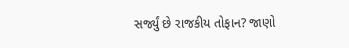સર્જ્યું છે રાજકીય તોફાન? જાણો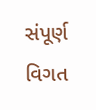સંપૂર્ણ વિગત